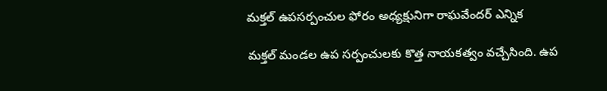మక్తల్ ఉపసర్పంచుల ఫోరం అధ్యక్షునిగా రాఘవేందర్ ఎన్నిక

మక్తల్ మండల ఉప సర్పంచులకు కొత్త నాయకత్వం వచ్చేసింది. ఉప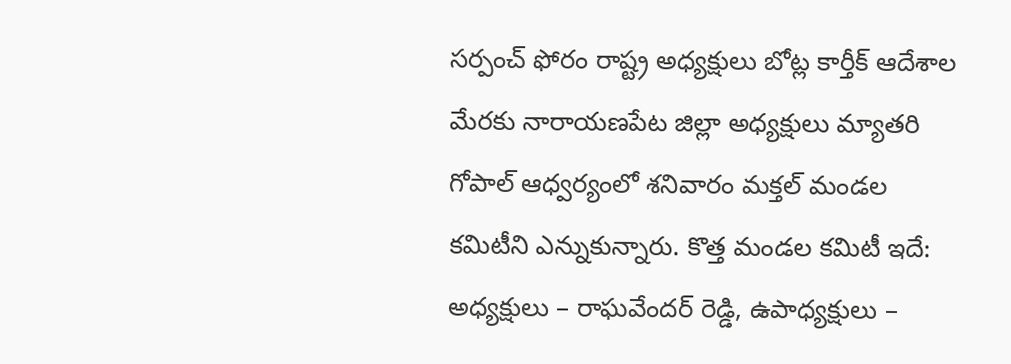సర్పంచ్ ఫోరం రాష్ట్ర అధ్యక్షులు బోట్ల కార్తీక్ ఆదేశాల మేరకు నారాయణపేట జిల్లా అధ్యక్షులు మ్యాతరి గోపాల్ ఆధ్వర్యంలో శనివారం మక్తల్ మండల కమిటీని ఎన్నుకున్నారు. కొత్త మండల కమిటీ ఇదే: అధ్యక్షులు – రాఘవేందర్ రెడ్డి, ఉపాధ్యక్షులు –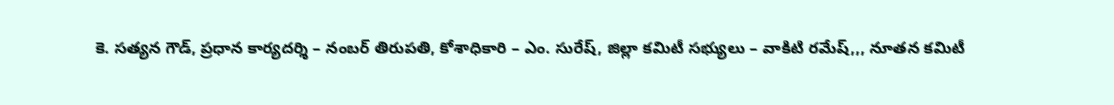కె. సత్యన గౌడ్, ప్రధాన కార్యదర్శి – నంబర్ తిరుపతి, కోశాధికారి – ఎం. సురేష్, జిల్లా కమిటీ సభ్యులు – వాకిటి రమేష్,,, నూతన కమిటీ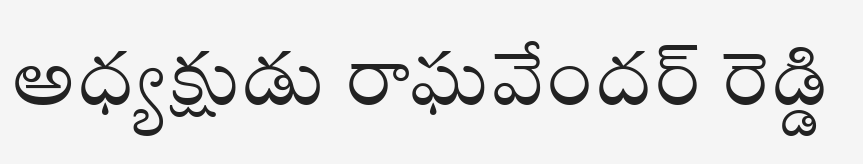అధ్యక్షుడు రాఘవేందర్ రెడ్డి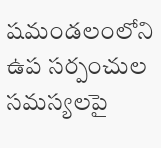షమండలంలోని ఉప సర్పంచుల సమస్యలపై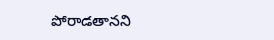పోరాడతానని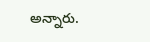అన్నారు.